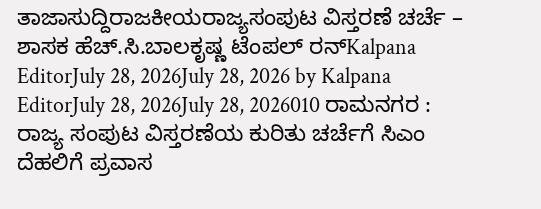ತಾಜಾಸುದ್ದಿರಾಜಕೀಯರಾಜ್ಯಸಂಪುಟ ವಿಸ್ತರಣೆ ಚರ್ಚೆ – ಶಾಸಕ ಹೆಚ್.ಸಿ.ಬಾಲಕೃಷ್ಣ ಟೆಂಪಲ್ ರನ್Kalpana EditorJuly 28, 2026July 28, 2026 by Kalpana EditorJuly 28, 2026July 28, 2026010 ರಾಮನಗರ : ರಾಜ್ಯ ಸಂಪುಟ ವಿಸ್ತರಣೆಯ ಕುರಿತು ಚರ್ಚೆಗೆ ಸಿಎಂ ದೆಹಲಿಗೆ ಪ್ರವಾಸ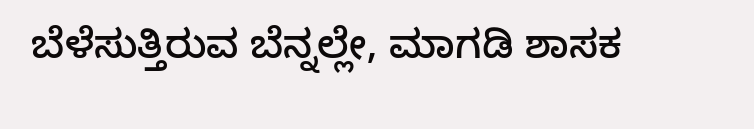ಬೆಳೆಸುತ್ತಿರುವ ಬೆನ್ನಲ್ಲೇ, ಮಾಗಡಿ ಶಾಸಕ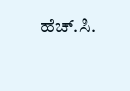ಹೆಚ್.ಸಿ.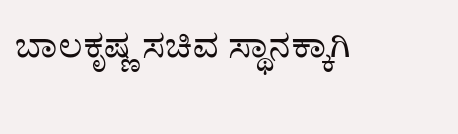ಬಾಲಕೃಷ್ಣ ಸಚಿವ ಸ್ಥಾನಕ್ಕಾಗಿ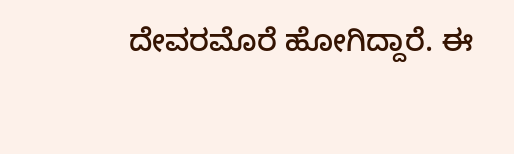ದೇವರಮೊರೆ ಹೋಗಿದ್ದಾರೆ. ಈ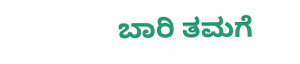ಬಾರಿ ತಮಗೆ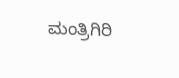ಮಂತ್ರಿಗಿರಿ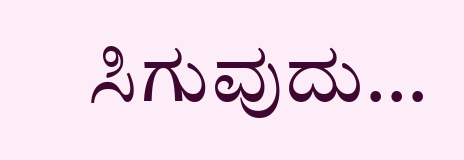ಸಿಗುವುದು...